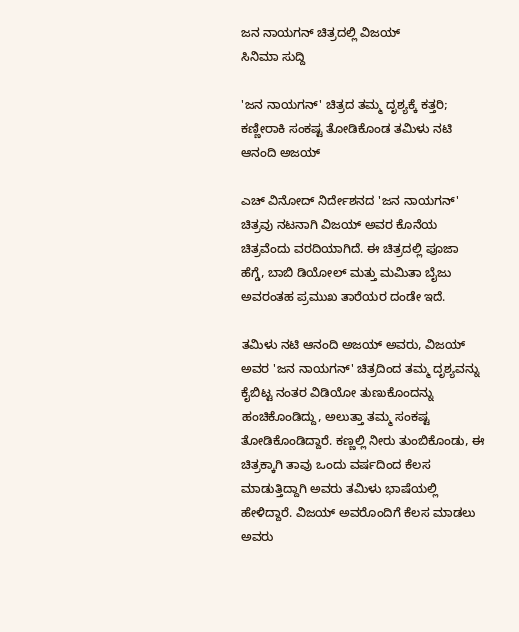ಜನ ನಾಯಗನ್ ಚಿತ್ರದಲ್ಲಿ ವಿಜಯ್
ಸಿನಿಮಾ ಸುದ್ದಿ

'ಜನ ನಾಯಗನ್' ಚಿತ್ರದ ತಮ್ಮ ದೃಶ್ಯಕ್ಕೆ ಕತ್ತರಿ; ಕಣ್ಣೀರಾಕಿ ಸಂಕಷ್ಟ ತೋಡಿಕೊಂಡ ತಮಿಳು ನಟಿ ಆನಂದಿ ಅಜಯ್

ಎಚ್ ವಿನೋದ್ ನಿರ್ದೇಶನದ 'ಜನ ನಾಯಗನ್' ಚಿತ್ರವು ನಟನಾಗಿ ವಿಜಯ್ ಅವರ ಕೊನೆಯ ಚಿತ್ರವೆಂದು ವರದಿಯಾಗಿದೆ. ಈ ಚಿತ್ರದಲ್ಲಿ ಪೂಜಾ ಹೆಗ್ಡೆ, ಬಾಬಿ ಡಿಯೋಲ್ ಮತ್ತು ಮಮಿತಾ ಬೈಜು ಅವರಂತಹ ಪ್ರಮುಖ ತಾರೆಯರ ದಂಡೇ ಇದೆ.

ತಮಿಳು ನಟಿ ಆನಂದಿ ಅಜಯ್ ಅವರು, ವಿಜಯ್ ಅವರ 'ಜನ ನಾಯಗನ್' ಚಿತ್ರದಿಂದ ತಮ್ಮ ದೃಶ್ಯವನ್ನು ಕೈಬಿಟ್ಟ ನಂತರ ವಿಡಿಯೋ ತುಣುಕೊಂದನ್ನು ಹಂಚಿಕೊಂಡಿದ್ದು, ಅಲುತ್ತಾ ತಮ್ಮ ಸಂಕಷ್ಟ ತೋಡಿಕೊಂಡಿದ್ದಾರೆ. ಕಣ್ಣಲ್ಲಿ ನೀರು ತುಂಬಿಕೊಂಡು, ಈ ಚಿತ್ರಕ್ಕಾಗಿ ತಾವು ಒಂದು ವರ್ಷದಿಂದ ಕೆಲಸ ಮಾಡುತ್ತಿದ್ದಾಗಿ ಅವರು ತಮಿಳು ಭಾಷೆಯಲ್ಲಿ ಹೇಳಿದ್ದಾರೆ. ವಿಜಯ್ ಅವರೊಂದಿಗೆ ಕೆಲಸ ಮಾಡಲು ಅವರು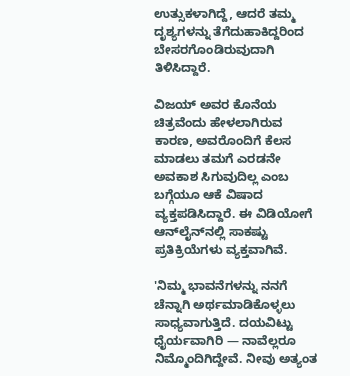ಉತ್ಸುಕಳಾಗಿದ್ದೆ, ಆದರೆ ತಮ್ಮ ದೃಶ್ಯಗಳನ್ನು ತೆಗೆದುಹಾಕಿದ್ದರಿಂದ ಬೇಸರಗೊಂಡಿರುವುದಾಗಿ ತಿಳಿಸಿದ್ದಾರೆ.

ವಿಜಯ್ ಅವರ ಕೊನೆಯ ಚಿತ್ರವೆಂದು ಹೇಳಲಾಗಿರುವ ಕಾರಣ, ಅವರೊಂದಿಗೆ ಕೆಲಸ ಮಾಡಲು ತಮಗೆ ಎರಡನೇ ಅವಕಾಶ ಸಿಗುವುದಿಲ್ಲ ಎಂಬ ಬಗ್ಗೆಯೂ ಆಕೆ ವಿಷಾದ ವ್ಯಕ್ತಪಡಿಸಿದ್ದಾರೆ. ಈ ವಿಡಿಯೋಗೆ ಆನ್‌ಲೈನ್‌ನಲ್ಲಿ ಸಾಕಷ್ಟು ಪ್ರತಿಕ್ರಿಯೆಗಳು ವ್ಯಕ್ತವಾಗಿವೆ.

'ನಿಮ್ಮ ಭಾವನೆಗಳನ್ನು ನನಗೆ ಚೆನ್ನಾಗಿ ಅರ್ಥಮಾಡಿಕೊಳ್ಳಲು ಸಾಧ್ಯವಾಗುತ್ತಿದೆ. ದಯವಿಟ್ಟು ಧೈರ್ಯವಾಗಿರಿ — ನಾವೆಲ್ಲರೂ ನಿಮ್ಮೊಂದಿಗಿದ್ದೇವೆ. ನೀವು ಅತ್ಯಂತ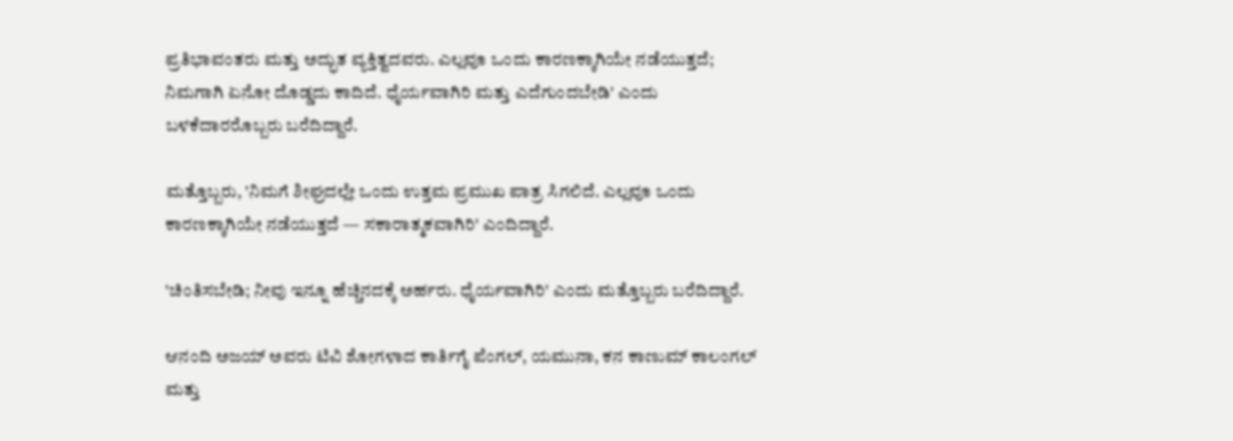ಪ್ರತಿಭಾವಂತರು ಮತ್ತು ಅದ್ಭುತ ವ್ಯಕ್ತಿತ್ವದವರು. ಎಲ್ಲವೂ ಒಂದು ಕಾರಣಕ್ಕಾಗಿಯೇ ನಡೆಯುತ್ತದೆ; ನಿಮಗಾಗಿ ಏನೋ ದೊಡ್ಡದು ಕಾದಿದೆ. ಧೈರ್ಯವಾಗಿರಿ ಮತ್ತು ಎದೆಗುಂದಬೇಡಿ' ಎಂದು ಬಳಕೆದಾರರೊಬ್ಬರು ಬರೆದಿದ್ದಾರೆ.

ಮತ್ತೊಬ್ಬರು, 'ನಿಮಗೆ ಶೀಘ್ರದಲ್ಲೇ ಒಂದು ಉತ್ತಮ ಪ್ರಮುಖ ಪಾತ್ರ ಸಿಗಲಿದೆ. ಎಲ್ಲವೂ ಒಂದು ಕಾರಣಕ್ಕಾಗಿಯೇ ನಡೆಯುತ್ತದೆ — ಸಕಾರಾತ್ಮಕವಾಗಿರಿ' ಎಂದಿದ್ದಾರೆ.

'ಚಿಂತಿಸಬೇಡಿ; ನೀವು ಇನ್ನೂ ಹೆಚ್ಚಿನದಕ್ಕೆ ಅರ್ಹರು. ಧೈರ್ಯವಾಗಿರಿ' ಎಂದು ಮತ್ತೊಬ್ಬರು ಬರೆದಿದ್ದಾರೆ.

ಆನಂದಿ ಅಜಯ್ ಅವರು ಟಿವಿ ಶೋಗಳಾದ ಕಾರ್ತಿಗೈ ಪೆಂಗಲ್, ಯಮುನಾ, ಕನ ಕಾಣುಮ್ ಕಾಲಂಗಲ್ ಮತ್ತು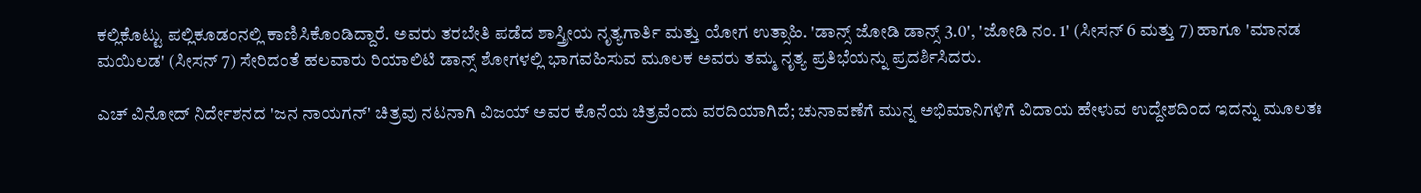ಕಲ್ಲಿಕೊಟ್ಟು ಪಲ್ಲಿಕೂಡಂನಲ್ಲಿ ಕಾಣಿಸಿಕೊಂಡಿದ್ದಾರೆ. ಅವರು ತರಬೇತಿ ಪಡೆದ ಶಾಸ್ತ್ರೀಯ ನೃತ್ಯಗಾರ್ತಿ ಮತ್ತು ಯೋಗ ಉತ್ಸಾಹಿ. 'ಡಾನ್ಸ್ ಜೋಡಿ ಡಾನ್ಸ್ 3.0', 'ಜೋಡಿ ನಂ. 1' (ಸೀಸನ್ 6 ಮತ್ತು 7) ಹಾಗೂ 'ಮಾನಡ ಮಯಿಲಡ' (ಸೀಸನ್ 7) ಸೇರಿದಂತೆ ಹಲವಾರು ರಿಯಾಲಿಟಿ ಡಾನ್ಸ್ ಶೋಗಳಲ್ಲಿ ಭಾಗವಹಿಸುವ ಮೂಲಕ ಅವರು ತಮ್ಮ ನೃತ್ಯ ಪ್ರತಿಭೆಯನ್ನು ಪ್ರದರ್ಶಿಸಿದರು.

ಎಚ್ ವಿನೋದ್ ನಿರ್ದೇಶನದ 'ಜನ ನಾಯಗನ್' ಚಿತ್ರವು ನಟನಾಗಿ ವಿಜಯ್ ಅವರ ಕೊನೆಯ ಚಿತ್ರವೆಂದು ವರದಿಯಾಗಿದೆ; ಚುನಾವಣೆಗೆ ಮುನ್ನ ಅಭಿಮಾನಿಗಳಿಗೆ ವಿದಾಯ ಹೇಳುವ ಉದ್ದೇಶದಿಂದ ಇದನ್ನು ಮೂಲತಃ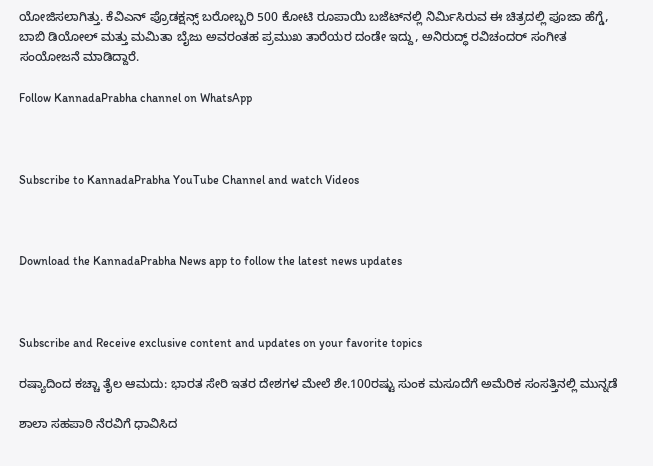ಯೋಜಿಸಲಾಗಿತ್ತು. ಕೆವಿಎನ್ ಪ್ರೊಡಕ್ಷನ್ಸ್ ಬರೋಬ್ಬರಿ 500 ಕೋಟಿ ರೂಪಾಯಿ ಬಜೆಟ್‌ನಲ್ಲಿ ನಿರ್ಮಿಸಿರುವ ಈ ಚಿತ್ರದಲ್ಲಿ ಪೂಜಾ ಹೆಗ್ಡೆ, ಬಾಬಿ ಡಿಯೋಲ್ ಮತ್ತು ಮಮಿತಾ ಬೈಜು ಅವರಂತಹ ಪ್ರಮುಖ ತಾರೆಯರ ದಂಡೇ ಇದ್ದು, ಅನಿರುದ್ಧ್ ರವಿಚಂದರ್ ಸಂಗೀತ ಸಂಯೋಜನೆ ಮಾಡಿದ್ದಾರೆ.

Follow KannadaPrabha channel on WhatsApp



Subscribe to KannadaPrabha YouTube Channel and watch Videos



Download the KannadaPrabha News app to follow the latest news updates



Subscribe and Receive exclusive content and updates on your favorite topics

ರಷ್ಯಾದಿಂದ ಕಚ್ಚಾ ತೈಲ ಆಮದು: ಭಾರತ ಸೇರಿ ಇತರ ದೇಶಗಳ ಮೇಲೆ ಶೇ.100ರಷ್ಟು ಸುಂಕ ಮಸೂದೆಗೆ ಅಮೆರಿಕ ಸಂಸತ್ತಿನಲ್ಲಿ ಮುನ್ನಡೆ

ಶಾಲಾ ಸಹಪಾಠಿ ನೆರವಿಗೆ ಧಾವಿಸಿದ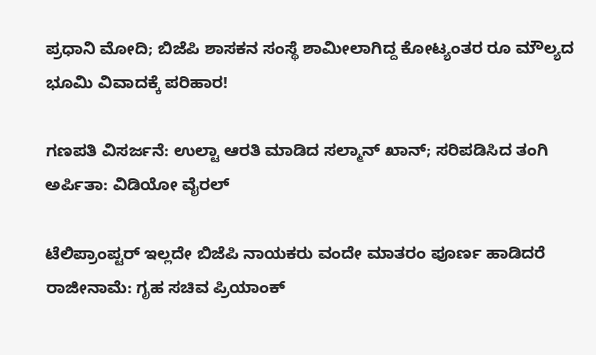ಪ್ರಧಾನಿ ಮೋದಿ; ಬಿಜೆಪಿ ಶಾಸಕನ ಸಂಸ್ಥೆ ಶಾಮೀಲಾಗಿದ್ದ ಕೋಟ್ಯಂತರ ರೂ ಮೌಲ್ಯದ ಭೂಮಿ ವಿವಾದಕ್ಕೆ ಪರಿಹಾರ!

ಗಣಪತಿ ವಿಸರ್ಜನೆ: ಉಲ್ಟಾ ಆರತಿ ಮಾಡಿದ ಸಲ್ಮಾನ್ ಖಾನ್; ಸರಿಪಡಿಸಿದ ತಂಗಿ ಅರ್ಪಿತಾ: ವಿಡಿಯೋ ವೈರಲ್

ಟೆಲಿಪ್ರಾಂಪ್ಟರ್ ಇಲ್ಲದೇ ಬಿಜೆಪಿ ನಾಯಕರು ವಂದೇ ಮಾತರಂ ಪೂರ್ಣ ಹಾಡಿದರೆ ರಾಜೀನಾಮೆ: ಗೃಹ ಸಚಿವ ಪ್ರಿಯಾಂಕ್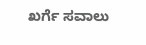ಖರ್ಗೆ ಸವಾಲು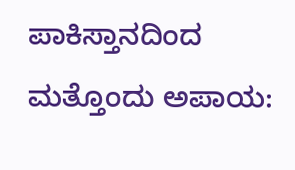ಪಾಕಿಸ್ತಾನದಿಂದ ಮತ್ತೊಂದು ಅಪಾಯ: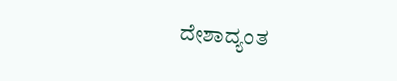ದೇಶಾದ್ಯಂತ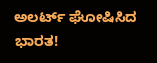ಅಲರ್ಟ್ ಘೋಷಿಸಿದ ಭಾರತ!